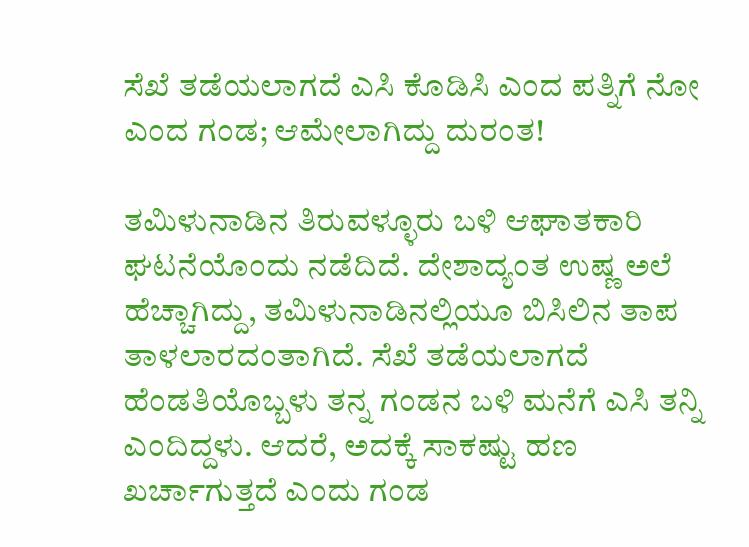ಸೆಖೆ ತಡೆಯಲಾಗದೆ ಎಸಿ ಕೊಡಿಸಿ ಎಂದ ಪತ್ನಿಗೆ ನೋ ಎಂದ ಗಂಡ; ಆಮೇಲಾಗಿದ್ದು ದುರಂತ!

ತಮಿಳುನಾಡಿನ ತಿರುವಳ್ಳೂರು ಬಳಿ ಆಘಾತಕಾರಿ ಘಟನೆಯೊಂದು ನಡೆದಿದೆ. ದೇಶಾದ್ಯಂತ ಉಷ್ಣ ಅಲೆ ಹೆಚ್ಚಾಗಿದ್ದು, ತಮಿಳುನಾಡಿನಲ್ಲಿಯೂ ಬಿಸಿಲಿನ ತಾಪ ತಾಳಲಾರದಂತಾಗಿದೆ. ಸೆಖೆ ತಡೆಯಲಾಗದೆ ಹೆಂಡತಿಯೊಬ್ಬಳು ತನ್ನ ಗಂಡನ ಬಳಿ ಮನೆಗೆ ಎಸಿ ತನ್ನಿ ಎಂದಿದ್ದಳು. ಆದರೆ, ಅದಕ್ಕೆ ಸಾಕಷ್ಟು ಹಣ ಖರ್ಚಾಗುತ್ತದೆ ಎಂದು ಗಂಡ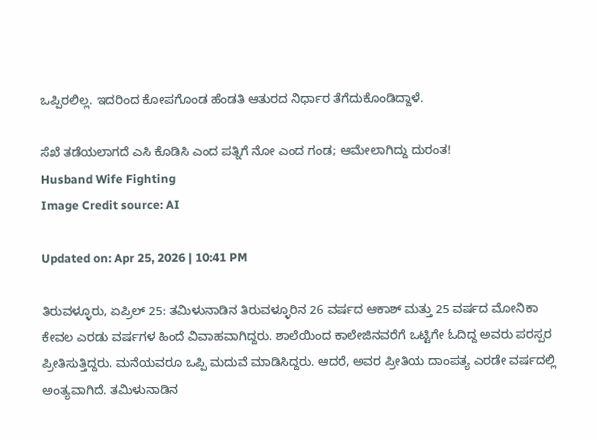ಒಪ್ಪಿರಲಿಲ್ಲ. ಇದರಿಂದ ಕೋಪಗೊಂಡ ಹೆಂಡತಿ ಆತುರದ ನಿರ್ಧಾರ ತೆಗೆದುಕೊಂಡಿದ್ದಾಳೆ.

ಸೆಖೆ ತಡೆಯಲಾಗದೆ ಎಸಿ ಕೊಡಿಸಿ ಎಂದ ಪತ್ನಿಗೆ ನೋ ಎಂದ ಗಂಡ; ಆಮೇಲಾಗಿದ್ದು ದುರಂತ!
Husband Wife Fighting
Image Credit source: AI

Updated on: Apr 25, 2026 | 10:41 PM

ತಿರುವಳ್ಳೂರು, ಏಪ್ರಿಲ್ 25: ತಮಿಳುನಾಡಿನ ತಿರುವಳ್ಳೂರಿನ 26 ವರ್ಷದ ಆಕಾಶ್ ಮತ್ತು 25 ವರ್ಷದ ಮೋನಿಕಾ ಕೇವಲ ಎರಡು ವರ್ಷಗಳ ಹಿಂದೆ ವಿವಾಹವಾಗಿದ್ದರು. ಶಾಲೆಯಿಂದ ಕಾಲೇಜಿನವರೆಗೆ ಒಟ್ಟಿಗೇ ಓದಿದ್ದ ಅವರು ಪರಸ್ಪರ ಪ್ರೀತಿಸುತ್ತಿದ್ದರು. ಮನೆಯವರೂ ಒಪ್ಪಿ ಮದುವೆ ಮಾಡಿಸಿದ್ದರು. ಆದರೆ, ಅವರ ಪ್ರೀತಿಯ ದಾಂಪತ್ಯ ಎರಡೇ ವರ್ಷದಲ್ಲಿ ಅಂತ್ಯವಾಗಿದೆ. ತಮಿಳುನಾಡಿನ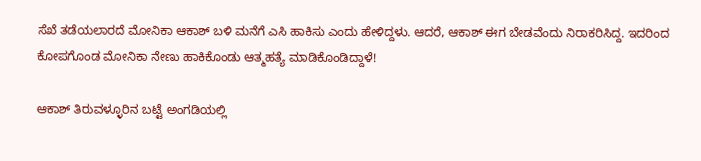ಸೆಖೆ ತಡೆಯಲಾರದೆ ಮೋನಿಕಾ ಆಕಾಶ್ ಬಳಿ ಮನೆಗೆ ಎಸಿ ಹಾಕಿಸು ಎಂದು ಹೇಳಿದ್ದಳು. ಆದರೆ, ಆಕಾಶ್ ಈಗ ಬೇಡವೆಂದು ನಿರಾಕರಿಸಿದ್ದ. ಇದರಿಂದ ಕೋಪಗೊಂಡ ಮೋನಿಕಾ ನೇಣು ಹಾಕಿಕೊಂಡು ಆತ್ಮಹತ್ಯೆ ಮಾಡಿಕೊಂಡಿದ್ದಾಳೆ!

ಆಕಾಶ್ ತಿರುವಳ್ಳೂರಿನ ಬಟ್ಟೆ ಅಂಗಡಿಯಲ್ಲಿ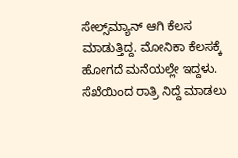ಸೇಲ್ಸ್‌ಮ್ಯಾನ್ ಆಗಿ ಕೆಲಸ ಮಾಡುತ್ತಿದ್ದ. ಮೋನಿಕಾ ಕೆಲಸಕ್ಕೆ ಹೋಗದೆ ಮನೆಯಲ್ಲೇ ಇದ್ದಳು. ಸೆಖೆಯಿಂದ ರಾತ್ರಿ ನಿದ್ದೆ ಮಾಡಲು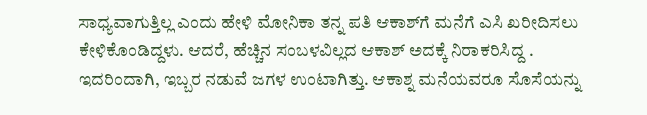ಸಾಧ್ಯವಾಗುತ್ತಿಲ್ಲ ಎಂದು ಹೇಳಿ ಮೋನಿಕಾ ತನ್ನ ಪತಿ ಆಕಾಶ್‌ಗೆ ಮನೆಗೆ ಎಸಿ ಖರೀದಿಸಲು ಕೇಳಿಕೊಂಡಿದ್ದಳು. ಆದರೆ, ಹೆಚ್ಚಿನ ಸಂಬಳವಿಲ್ಲದ ಆಕಾಶ್ ಅದಕ್ಕೆ ನಿರಾಕರಿಸಿದ್ದ . ಇದರಿಂದಾಗಿ, ಇಬ್ಬರ ನಡುವೆ ಜಗಳ ಉಂಟಾಗಿತ್ತು. ಆಕಾಶ್ನ ಮನೆಯವರೂ ಸೊಸೆಯನ್ನು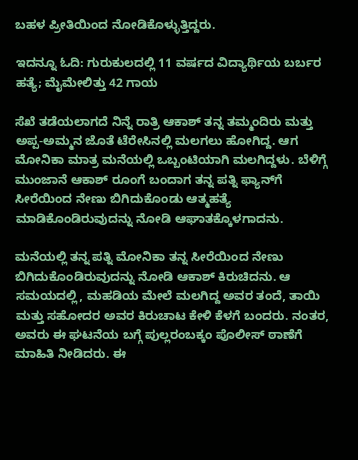ಬಹಳ ಪ್ರೀತಿಯಿಂದ ನೋಡಿಕೊಳ್ಳುತ್ತಿದ್ದರು.

ಇದನ್ನೂ ಓದಿ: ಗುರುಕುಲದಲ್ಲಿ 11 ವರ್ಷದ ವಿದ್ಯಾರ್ಥಿಯ ಬರ್ಬರ ಹತ್ಯೆ; ಮೈಮೇಲಿತ್ತು 42 ಗಾಯ

ಸೆಖೆ ತಡೆಯಲಾಗದೆ ನಿನ್ನೆ ರಾತ್ರಿ ಆಕಾಶ್ ತನ್ನ ತಮ್ಮಂದಿರು ಮತ್ತು ಅಪ್ಪ-ಅಮ್ಮನ ಜೊತೆ ಟೆರೇಸಿನಲ್ಲಿ ಮಲಗಲು ಹೋಗಿದ್ದ. ಆಗ ಮೋನಿಕಾ ಮಾತ್ರ ಮನೆಯಲ್ಲಿ ಒಬ್ಬಂಟಿಯಾಗಿ ಮಲಗಿದ್ದಳು. ಬೆಳಿಗ್ಗೆ ಮುಂಜಾನೆ ಆಕಾಶ್ ರೂಂಗೆ ಬಂದಾಗ ತನ್ನ ಪತ್ನಿ ಫ್ಯಾನ್‌ಗೆ ಸೀರೆಯಿಂದ ನೇಣು ಬಿಗಿದುಕೊಂಡು ಆತ್ಮಹತ್ಯೆ ಮಾಡಿಕೊಂಡಿರುವುದನ್ನು ನೋಡಿ ಆಘಾತಕ್ಕೊಳಗಾದನು.

ಮನೆಯಲ್ಲಿ ತನ್ನ ಪತ್ನಿ ಮೋನಿಕಾ ತನ್ನ ಸೀರೆಯಿಂದ ನೇಣು ಬಿಗಿದುಕೊಂಡಿರುವುದನ್ನು ನೋಡಿ ಆಕಾಶ್ ಕಿರುಚಿದನು. ಆ ಸಮಯದಲ್ಲಿ, ಮಹಡಿಯ ಮೇಲೆ ಮಲಗಿದ್ದ ಅವರ ತಂದೆ, ತಾಯಿ ಮತ್ತು ಸಹೋದರ ಅವರ ಕಿರುಚಾಟ ಕೇಳಿ ಕೆಳಗೆ ಬಂದರು. ನಂತರ, ಅವರು ಈ ಘಟನೆಯ ಬಗ್ಗೆ ಪುಲ್ಲರಂಬಕ್ಕಂ ಪೊಲೀಸ್ ಠಾಣೆಗೆ ಮಾಹಿತಿ ನೀಡಿದರು. ಈ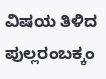ವಿಷಯ ತಿಳಿದ ಪುಲ್ಲರಂಬಕ್ಕಂ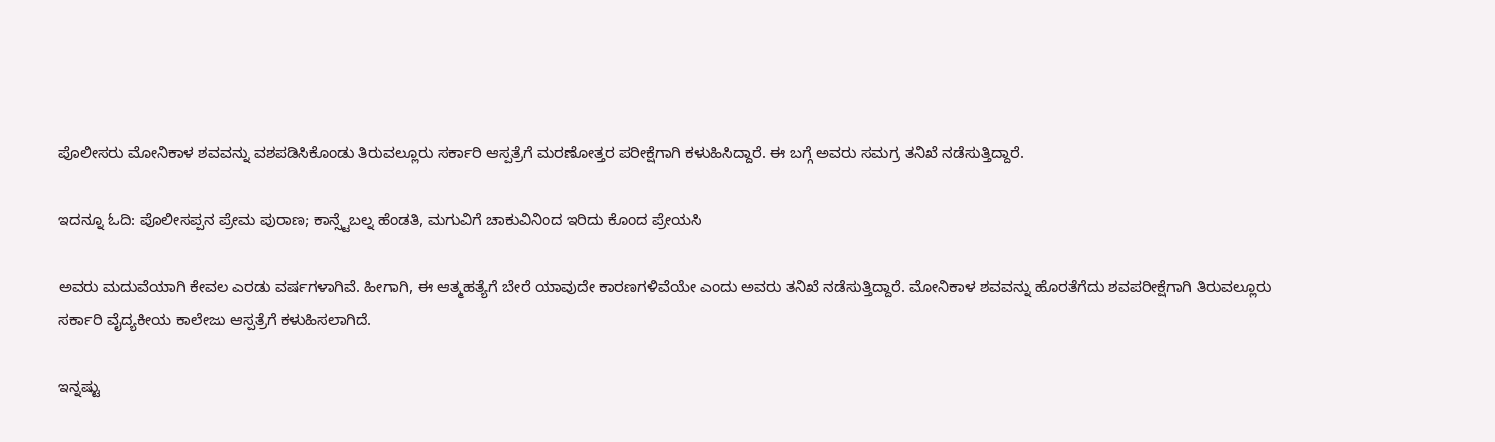ಪೊಲೀಸರು ಮೋನಿಕಾಳ ಶವವನ್ನು ವಶಪಡಿಸಿಕೊಂಡು ತಿರುವಲ್ಲೂರು ಸರ್ಕಾರಿ ಆಸ್ಪತ್ರೆಗೆ ಮರಣೋತ್ತರ ಪರೀಕ್ಷೆಗಾಗಿ ಕಳುಹಿಸಿದ್ದಾರೆ. ಈ ಬಗ್ಗೆ ಅವರು ಸಮಗ್ರ ತನಿಖೆ ನಡೆಸುತ್ತಿದ್ದಾರೆ.

ಇದನ್ನೂ ಓದಿ: ಪೊಲೀಸಪ್ಪನ ಪ್ರೇಮ ಪುರಾಣ; ಕಾನ್ಸ್ಟೆಬಲ್ನ ಹೆಂಡತಿ, ಮಗುವಿಗೆ ಚಾಕುವಿನಿಂದ ಇರಿದು ಕೊಂದ ಪ್ರೇಯಸಿ

ಅವರು ಮದುವೆಯಾಗಿ ಕೇವಲ ಎರಡು ವರ್ಷಗಳಾಗಿವೆ. ಹೀಗಾಗಿ, ಈ ಆತ್ಮಹತ್ಯೆಗೆ ಬೇರೆ ಯಾವುದೇ ಕಾರಣಗಳಿವೆಯೇ ಎಂದು ಅವರು ತನಿಖೆ ನಡೆಸುತ್ತಿದ್ದಾರೆ. ಮೋನಿಕಾಳ ಶವವನ್ನು ಹೊರತೆಗೆದು ಶವಪರೀಕ್ಷೆಗಾಗಿ ತಿರುವಲ್ಲೂರು ಸರ್ಕಾರಿ ವೈದ್ಯಕೀಯ ಕಾಲೇಜು ಆಸ್ಪತ್ರೆಗೆ ಕಳುಹಿಸಲಾಗಿದೆ.

ಇನ್ನಷ್ಟು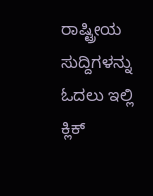ರಾಷ್ಟ್ರೀಯ ಸುದ್ದಿಗಳನ್ನು ಓದಲು ಇಲ್ಲಿ ಕ್ಲಿಕ್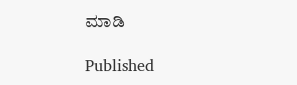ಮಾಡಿ

Published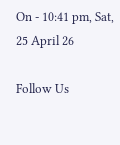On - 10:41 pm, Sat, 25 April 26

Follow Us